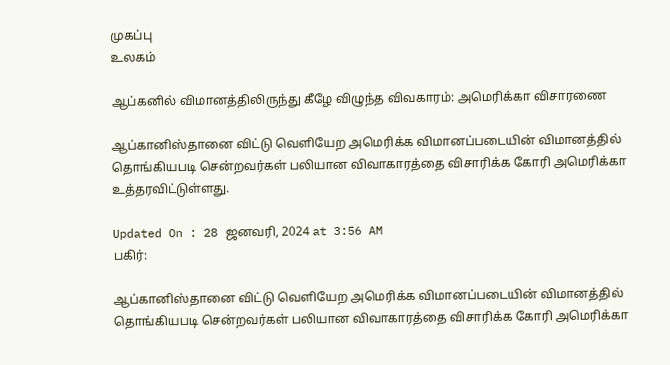முகப்பு
உலகம்

ஆப்கனில் விமானத்திலிருந்து கீழே விழுந்த விவகாரம்: அமெரிக்கா விசாரணை

ஆப்கானிஸ்தானை விட்டு வெளியேற அமெரிக்க விமானப்படையின் விமானத்தில் தொங்கியபடி சென்றவர்கள் பலியான விவாகாரத்தை விசாரிக்க கோரி அமெரிக்கா உத்தரவிட்டுள்ளது.

Updated On : 28 ஜனவரி, 2024 at 3:56 AM
பகிர்:

ஆப்கானிஸ்தானை விட்டு வெளியேற அமெரிக்க விமானப்படையின் விமானத்தில் தொங்கியபடி சென்றவர்கள் பலியான விவாகாரத்தை விசாரிக்க கோரி அமெரிக்கா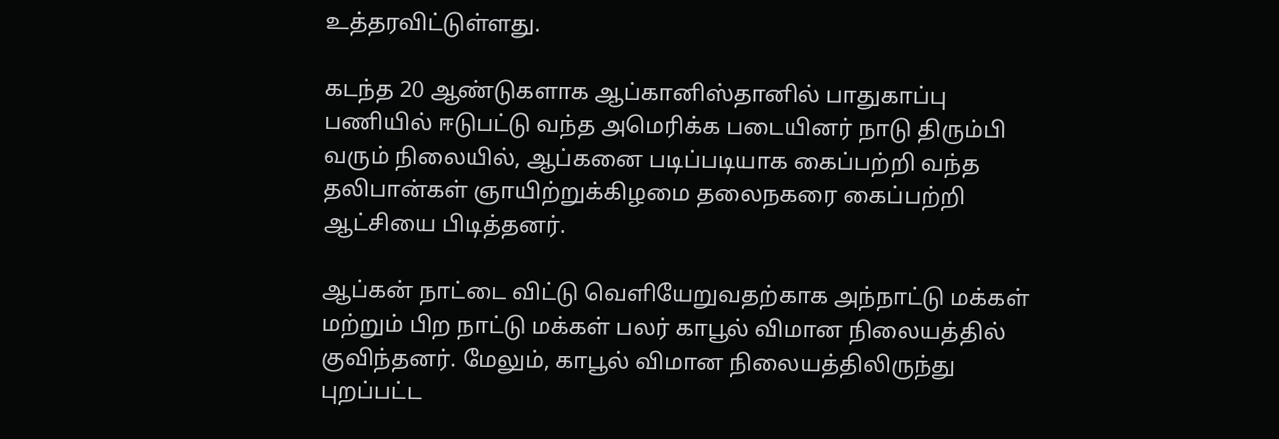உத்தரவிட்டுள்ளது.

கடந்த 20 ஆண்டுகளாக ஆப்கானிஸ்தானில் பாதுகாப்பு பணியில் ஈடுபட்டு வந்த அமெரிக்க படையினர் நாடு திரும்பி வரும் நிலையில், ஆப்கனை படிப்படியாக கைப்பற்றி வந்த தலிபான்கள் ஞாயிற்றுக்கிழமை தலைநகரை கைப்பற்றி ஆட்சியை பிடித்தனர்.

ஆப்கன் நாட்டை விட்டு வெளியேறுவதற்காக அந்நாட்டு மக்கள் மற்றும் பிற நாட்டு மக்கள் பலர் காபூல் விமான நிலையத்தில் குவிந்தனர். மேலும், காபூல் விமான நிலையத்திலிருந்து புறப்பட்ட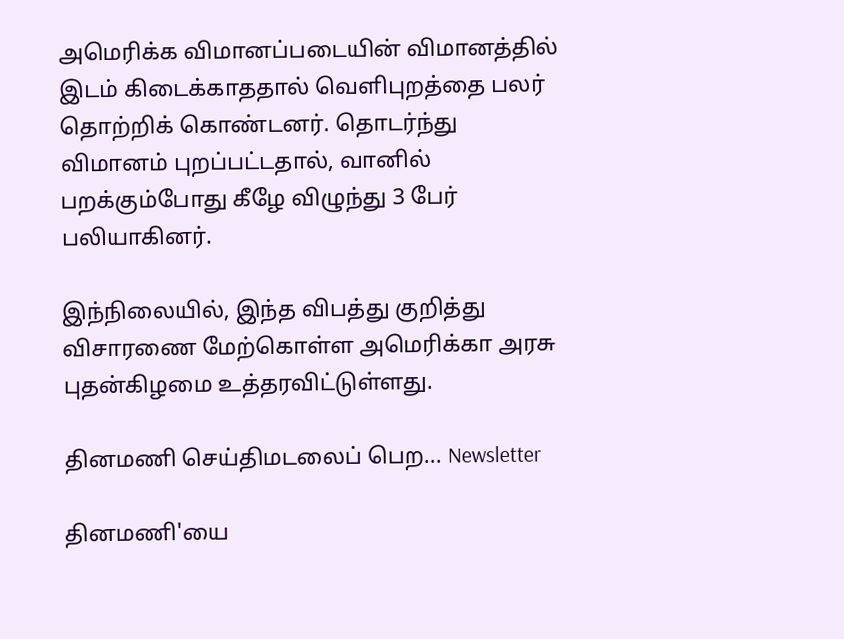அமெரிக்க விமானப்படையின் விமானத்தில் இடம் கிடைக்காததால் வெளிபுறத்தை பலர் தொற்றிக் கொண்டனர். தொடர்ந்து விமானம் புறப்பட்டதால், வானில் பறக்கும்போது கீழே விழுந்து 3 பேர் பலியாகினர்.

இந்நிலையில், இந்த விபத்து குறித்து விசாரணை மேற்கொள்ள அமெரிக்கா அரசு புதன்கிழமை உத்தரவிட்டுள்ளது.

தினமணி செய்திமடலைப் பெற... Newsletter

தினமணி'யை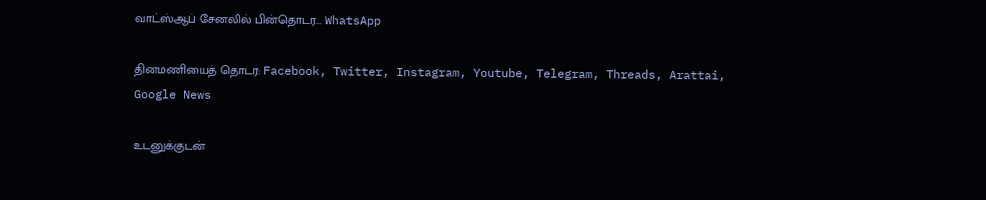வாட்ஸ்ஆப் சேனலில் பின்தொடர... WhatsApp

தினமணியைத் தொடர: Facebook, Twitter, Instagram, Youtube, Telegram, Threads, Arattai, Google News

உடனுக்குடன்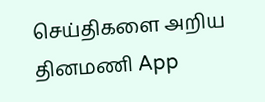செய்திகளை அறிய தினமணி App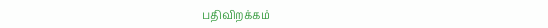பதிவிறக்கம்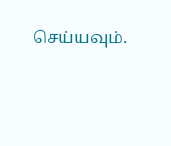செய்யவும்.